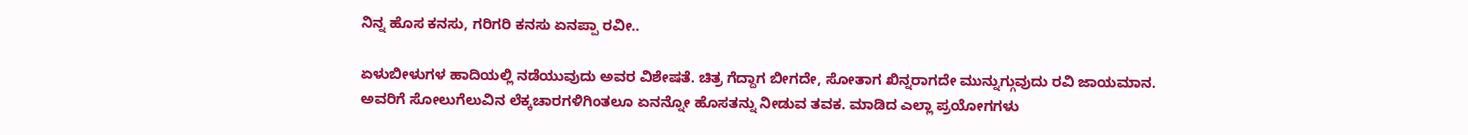ನಿನ್ನ ಹೊಸ ಕನಸು, ಗರಿಗರಿ ಕನಸು ಏನಪ್ಪಾ ರವೀ..

ಏಳುಬೀಳುಗಳ ಹಾದಿಯಲ್ಲಿ ನಡೆಯುವುದು ಅವರ ವಿಶೇಷತೆ. ಚಿತ್ರ ಗೆದ್ದಾಗ ಬೀಗದೇ, ಸೋತಾಗ ಖಿನ್ನರಾಗದೇ ಮುನ್ನುಗ್ಗುವುದು ರವಿ ಜಾಯಮಾನ. ಅವರಿಗೆ ಸೋಲುಗೆಲುವಿನ ಲೆಕ್ಕಚಾರಗಳಿಗಿಂತಲೂ ಏನನ್ನೋ ಹೊಸತನ್ನು ನೀಡುವ ತವಕ. ಮಾಡಿದ ಎಲ್ಲಾ ಪ್ರಯೋಗಗಳು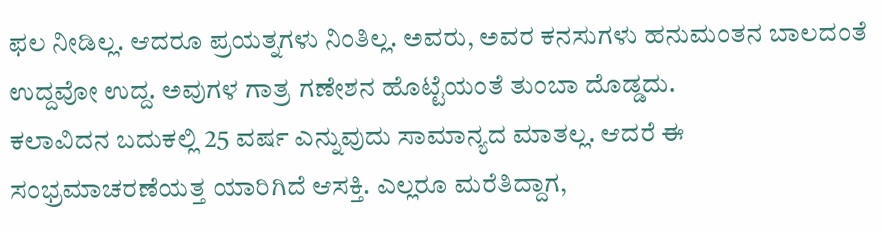ಫಲ ನೀಡಿಲ್ಲ. ಆದರೂ ಪ್ರಯತ್ನಗಳು ನಿಂತಿಲ್ಲ. ಅವರು, ಅವರ ಕನಸುಗಳು ಹನುಮಂತನ ಬಾಲದಂತೆ ಉದ್ದವೋ ಉದ್ದ. ಅವುಗಳ ಗಾತ್ರ ಗಣೇಶನ ಹೊಟ್ಟೆಯಂತೆ ತುಂಬಾ ದೊಡ್ಡದು.
ಕಲಾವಿದನ ಬದುಕಲ್ಲಿ 25 ವರ್ಷ ಎನ್ನುವುದು ಸಾಮಾನ್ಯದ ಮಾತಲ್ಲ. ಆದರೆ ಈ ಸಂಭ್ರಮಾಚರಣೆಯತ್ತ ಯಾರಿಗಿದೆ ಆಸಕ್ತಿ. ಎಲ್ಲರೂ ಮರೆತಿದ್ದಾಗ,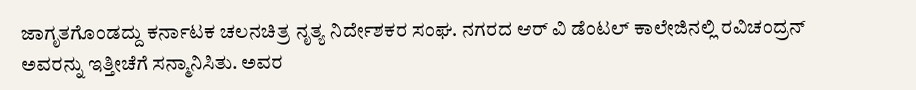ಜಾಗೃತಗೊಂಡದ್ದು ಕರ್ನಾಟಕ ಚಲನಚಿತ್ರ ನೃತ್ಯ ನಿರ್ದೇಶಕರ ಸಂಘ. ನಗರದ ಆರ್ ವಿ ಡೆಂಟಲ್ ಕಾಲೇಜಿನಲ್ಲಿ ರವಿಚಂದ್ರನ್ ಅವರನ್ನು ಇತ್ತೀಚೆಗೆ ಸನ್ಮಾನಿಸಿತು. ಅವರ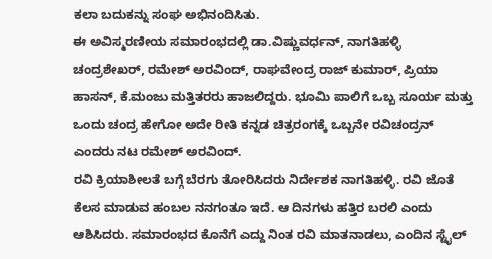ಕಲಾ ಬದುಕನ್ನು ಸಂಘ ಅಭಿನಂದಿಸಿತು.
ಈ ಅವಿಸ್ಮರಣೀಯ ಸಮಾರಂಭದಲ್ಲಿ ಡಾ.ವಿಷ್ಣುವರ್ಧನ್, ನಾಗತಿಹಳ್ಳಿ ಚಂದ್ರಶೇಖರ್, ರಮೇಶ್ ಅರವಿಂದ್, ರಾಘವೇಂದ್ರ ರಾಜ್ ಕುಮಾರ್, ಪ್ರಿಯಾ ಹಾಸನ್, ಕೆ.ಮಂಜು ಮತ್ತಿತರರು ಹಾಜಲಿದ್ದರು. ಭೂಮಿ ಪಾಲಿಗೆ ಒಬ್ಬ ಸೂರ್ಯ ಮತ್ತು ಒಂದು ಚಂದ್ರ ಹೇಗೋ ಅದೇ ರೀತಿ ಕನ್ನಡ ಚಿತ್ರರಂಗಕ್ಕೆ ಒಬ್ಬನೇ ರವಿಚಂದ್ರನ್ ಎಂದರು ನಟ ರಮೇಶ್ ಅರವಿಂದ್.
ರವಿ ಕ್ರಿಯಾಶೀಲತೆ ಬಗ್ಗೆ ಬೆರಗು ತೋರಿಸಿದರು ನಿರ್ದೇಶಕ ನಾಗತಿಹಳ್ಳಿ. ರವಿ ಜೊತೆ ಕೆಲಸ ಮಾಡುವ ಹಂಬಲ ನನಗಂತೂ ಇದೆ. ಆ ದಿನಗಳು ಹತ್ತಿರ ಬರಲಿ ಎಂದು ಆಶಿಸಿದರು. ಸಮಾರಂಭದ ಕೊನೆಗೆ ಎದ್ದು ನಿಂತ ರವಿ ಮಾತನಾಡಲು, ಎಂದಿನ ಸ್ಟೈಲ್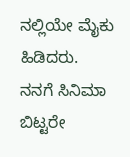ನಲ್ಲಿಯೇ ಮೈಕು ಹಿಡಿದರು.
ನನಗೆ ಸಿನಿಮಾ ಬಿಟ್ಟರೇ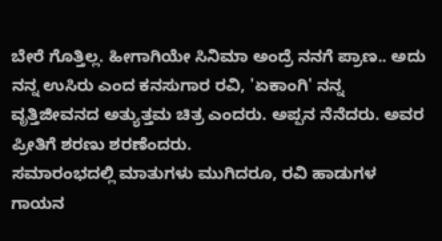ಬೇರೆ ಗೊತ್ತಿಲ್ಲ. ಹೀಗಾಗಿಯೇ ಸಿನಿಮಾ ಅಂದ್ರೆ ನನಗೆ ಪ್ರಾಣ.. ಅದು ನನ್ನ ಉಸಿರು ಎಂದ ಕನಸುಗಾರ ರವಿ, 'ಏಕಾಂಗಿ' ನನ್ನ ವೃತ್ತಿಜೀವನದ ಅತ್ಯುತ್ತಮ ಚಿತ್ರ ಎಂದರು. ಅಪ್ಪನ ನೆನೆದರು. ಅವರ ಪ್ರೀತಿಗೆ ಶರಣು ಶರಣೆಂದರು.
ಸಮಾರಂಭದಲ್ಲಿ ಮಾತುಗಳು ಮುಗಿದರೂ, ರವಿ ಹಾಡುಗಳ ಗಾಯನ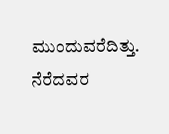ಮುಂದುವರೆದಿತ್ತು. ನೆರೆದವರ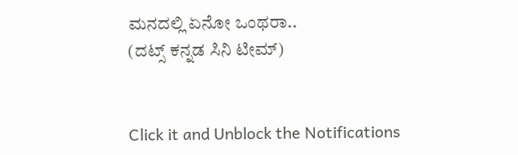ಮನದಲ್ಲಿ ಏನೋ ಒಂಥರಾ..
(ದಟ್ಸ್ ಕನ್ನಡ ಸಿನಿ ಟೀಮ್)


Click it and Unblock the Notifications